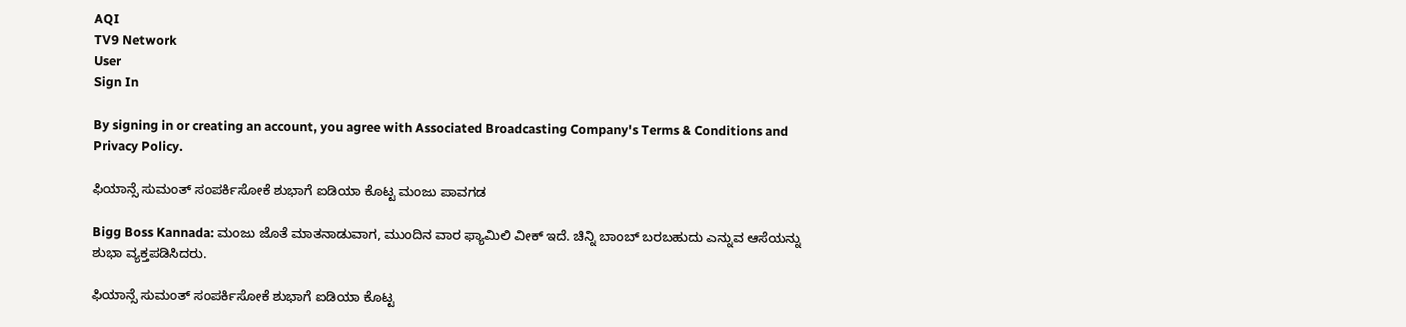AQI
TV9 Network
User
Sign In

By signing in or creating an account, you agree with Associated Broadcasting Company's Terms & Conditions and Privacy Policy.

ಫಿಯಾನ್ಸೆ ಸುಮಂತ್ ಸಂಪರ್ಕಿಸೋಕೆ ಶುಭಾಗೆ ಐಡಿಯಾ ಕೊಟ್ಟ ಮಂಜು ಪಾವಗಡ

Bigg Boss Kannada: ಮಂಜು ಜೊತೆ ಮಾತನಾಡುವಾಗ, ಮುಂದಿನ ವಾರ ಫ್ಯಾಮಿಲಿ ವೀಕ್ ಇದೆ. ಚಿನ್ನಿ ಬಾಂಬ್ ಬರಬಹುದು ಎನ್ನುವ ಆಸೆಯನ್ನು ಶುಭಾ ವ್ಯಕ್ತಪಡಿಸಿದರು.

ಫಿಯಾನ್ಸೆ ಸುಮಂತ್ ಸಂಪರ್ಕಿಸೋಕೆ ಶುಭಾಗೆ ಐಡಿಯಾ ಕೊಟ್ಟ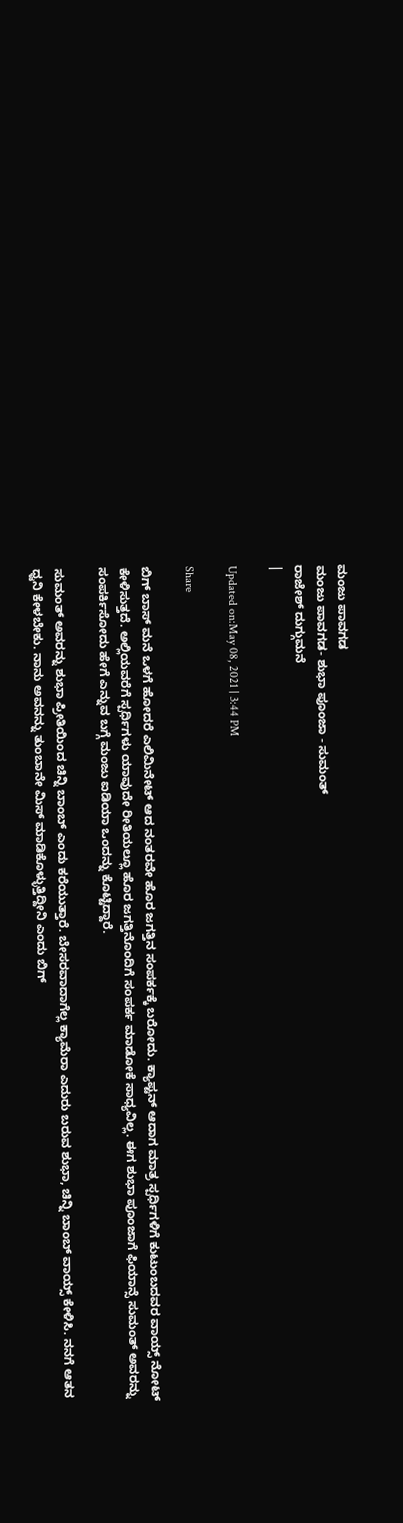ಮಂಜು ಪಾವಗಡ
ಮಂಜು ಪಾವಗಡ- ಶುಭಾ ಪೂಂಜಾ - ಸುಮಂತ್
ರಾಜೇಶ್ ದುಗ್ಗುಮನೆ
|

Updated on:May 08, 2021 | 3:44 PM

Share

ಬಿಗ್ ಬಾಸ್ ಮನೆ ಒಳಗೆ ಹೋದರೆ ಎಲಿಮಿನೇಟ್ ಆದ ನಂತರವೇ ಹೊರ ಜಗತ್ತಿನ ಸಂಪರ್ಕಕ್ಕೆ ಬರೋದು. ಕ್ಯಾಪ್ಟನ್ ಆದಾಗ ಮಾತ್ರ ಸ್ಪರ್ಧಿಗಳಿಗೆ ಕುಟುಂಬದವರ ವಾಯ್ಸ್ ನೋಟ್ ಕೇಳಿಸುತ್ತದೆ. ಅಲ್ಲಿಯವರೆಗೆ ಸ್ಪರ್ಧಿಗಳು ಯಾವುದೇ ರೀತಿಯಲ್ಲೂ ಹೊರ ಜಗತ್ತಿನೊಂದಿಗೆ ಸಂಪರ್ಕ ಮಾಡೋಕೆ ಸಾಧ್ಯವಿಲ್ಲ. ಈಗ ಶುಭಾ ಪೂಂಜಾಗೆ ಫಿಯಾನ್ಸೆ ಸುಮಂತ್ ಅವರನ್ನು ಸಂಪರ್ಕಿಸೋದು ಹೇಗೆ ಎನ್ನುವ ಬಗ್ಗೆ ಮಂಜು ಐಡಿಯಾ ಒಂದನ್ನು ಕೊಟ್ಟಿದ್ದಾರೆ.

ಸುಮಂತ್ ಅವರನ್ನು ಶುಭಾ ಪ್ರೀತಿಯಿಂದ ಚಿನ್ನಿ ಬಾಂಬ್ ಎಂದು ಕರೆಯುತ್ತಾರೆ. ಬೇಸರವಾದಾಗೆಲ್ಲ ಕ್ಯಾಮೆರಾ ಎದುರು ಬರುವ ಶುಭಾ, ಚಿನ್ನಿ ಬಾಂಬ್ ವಾಯ್ಸ್ ಕೇಳಿಸಿ. ನನಗೆ ಆತನ ಧ್ವನಿ ಕೇಳಬೇಕು. ನಾನು ಅವನನ್ನು ತುಂಬಾನೇ ಮಿಸ್ ಮಾಡಿಕೊಳ್ಳುತ್ತಿದ್ದೀನಿ ಎಂದು ಬಿಗ್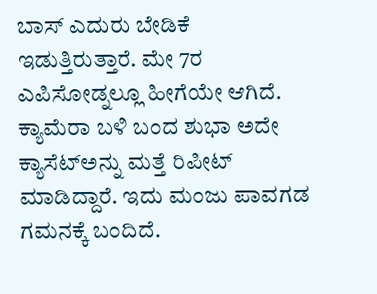ಬಾಸ್ ಎದುರು ಬೇಡಿಕೆ ಇಡುತ್ತಿರುತ್ತಾರೆ. ಮೇ 7ರ ಎಪಿಸೋಡ್ನಲ್ಲೂ ಹೀಗೆಯೇ ಆಗಿದೆ. ಕ್ಯಾಮೆರಾ ಬಳಿ ಬಂದ ಶುಭಾ ಅದೇ ಕ್ಯಾಸೆಟ್ಅನ್ನು ಮತ್ತೆ ರಿಪೀಟ್ ಮಾಡಿದ್ದಾರೆ. ಇದು ಮಂಜು ಪಾವಗಡ ಗಮನಕ್ಕೆ ಬಂದಿದೆ.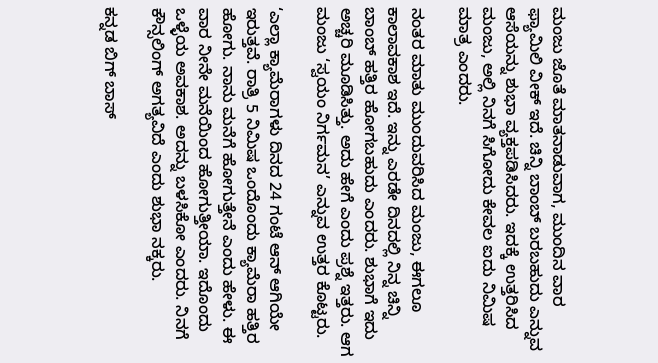ಮಂಜು ಜೊತೆ ಮಾತನಾಡುವಾಗ, ಮುಂದಿನ ವಾರ ಫ್ಯಾಮಿಲಿ ವೀಕ್ ಇದೆ. ಚಿನ್ನಿ ಬಾಂಬ್ ಬರಬಹುದು ಎನ್ನುವ ಆಸೆಯನ್ನು ಶುಭಾ ವ್ಯಕ್ತಪಡಿಸಿದರು. ಇದಕ್ಕೆ ಉತ್ತರಿಸಿದ ಮಂಜು, ಅಲ್ಲಿ ನಿನಗೆ ಸಿಗೋದು ಕೇವಲ ಐದು ನಿಮಿಷ ಮಾತ್ರ ಎಂದರು.

ನಂತರ ಮಾತು ಮುಂದುವರಿಸಿದ ಮಂಜು, ಈಗಲೂ ಕಾಲಾವಕಾಶ ಇದೆ. ಇನ್ನು ಎರಡೇ ದಿನದಲ್ಲಿ ನಿನ್ನ ಚಿನ್ನಿ ಬಾಂಬ್ ಹತ್ತಿರ ಹೋಗಬಹುದು ಎಂದರು. ಶುಭಾಗೆ ಇದು ಅಚ್ಚರಿ ಮೂಡಿಸಿತ್ತು. ಅದು ಹೇಗೆ ಎಂದು ಪ್ರಶ್ನೆ ಇತ್ತರು. ಆಗ ಮಂಜು ‘ಸ್ವಯಂ ನಿರ್ಗಮನ’ ಎನ್ನುವ ಉತ್ತರ ಕೊಟ್ಟರು.

‘ಎಲ್ಲಾ ಕ್ಯಾಮೆರಾಗಳು ದಿನದ 24 ಗಂಟೆ ಆನ್ ಆಗಿಯೇ ಇರುತ್ತವೆ. ರಾತ್ರಿ 5 ನಿಮಿಷ ಒಂದೊಂದು ಕ್ಯಾಮೆರಾ ಹತ್ತಿರ ಹೋಗು. ನಾನು ಮನೆಗೆ ಹೋಗುತ್ತೇನೆ ಎಂದು ಹೇಳು. ಈ ವಾರ ನೀನೇ ಮನೆಯಿಂದ ಹೋಗುತ್ತೀಯಾ. ಇದೊಂದು ಒಳ್ಳೆಯ ಅವಕಾಶ. ಅದನ್ನು ಬಳಸಿಕೋ ಎಂದರು. ನಿನಗೆ ಕೌನ್ಸಲಿಂಗ್ ಅಗತ್ಯವಿದೆ ಎಂದು ಶುಭಾ ನಕ್ಕರು.

ಕನ್ನಡ ಬಿಗ್ ಬಾಸ್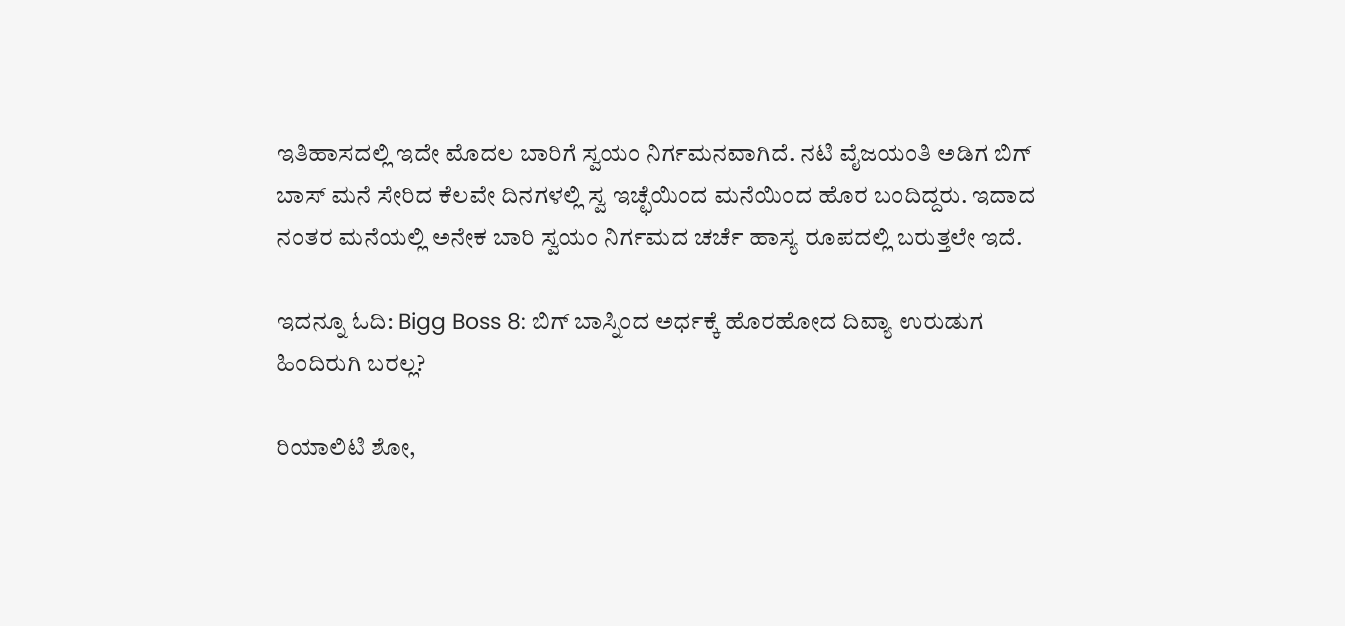ಇತಿಹಾಸದಲ್ಲಿ ಇದೇ ಮೊದಲ ಬಾರಿಗೆ ಸ್ವಯಂ ನಿರ್ಗಮನವಾಗಿದೆ. ನಟಿ ವೈಜಯಂತಿ ಅಡಿಗ ಬಿಗ್ ಬಾಸ್ ಮನೆ ಸೇರಿದ ಕೆಲವೇ ದಿನಗಳಲ್ಲಿ ಸ್ವ ಇಚ್ಛೆಯಿಂದ ಮನೆಯಿಂದ ಹೊರ ಬಂದಿದ್ದರು. ಇದಾದ ನಂತರ ಮನೆಯಲ್ಲಿ ಅನೇಕ ಬಾರಿ ಸ್ವಯಂ ನಿರ್ಗಮದ ಚರ್ಚೆ ಹಾಸ್ಯ ರೂಪದಲ್ಲಿ ಬರುತ್ತಲೇ ಇದೆ.

ಇದನ್ನೂ ಓದಿ: Bigg Boss 8: ಬಿಗ್ ಬಾಸ್ನಿಂದ ಅರ್ಧಕ್ಕೆ ಹೊರಹೋದ ದಿವ್ಯಾ ಉರುಡುಗ ಹಿಂದಿರುಗಿ ಬರಲ್ಲ?

ರಿಯಾಲಿಟಿ ಶೋ,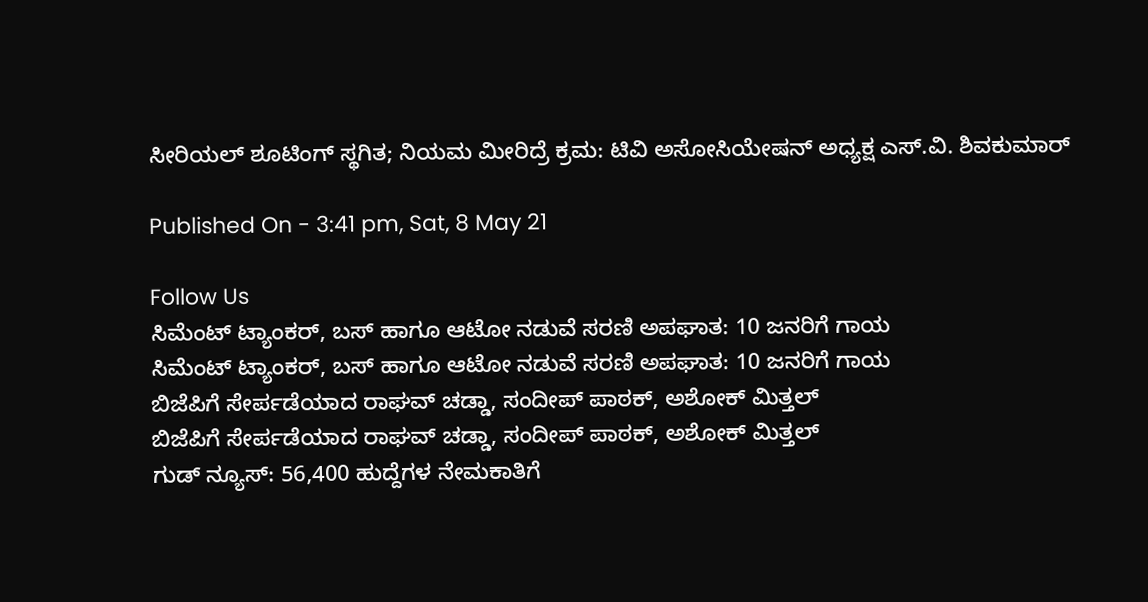ಸೀರಿಯಲ್ ಶೂಟಿಂಗ್ ಸ್ಥಗಿತ; ನಿಯಮ ಮೀರಿದ್ರೆ ಕ್ರಮ: ಟಿವಿ ಅಸೋಸಿಯೇಷನ್ ಅಧ್ಯಕ್ಷ ಎಸ್.ವಿ. ಶಿವಕುಮಾರ್

Published On - 3:41 pm, Sat, 8 May 21

Follow Us
ಸಿಮೆಂಟ್ ಟ್ಯಾಂಕರ್, ಬಸ್ ಹಾಗೂ ಆಟೋ ನಡುವೆ ಸರಣಿ ಅಪಘಾತ: 10 ಜನರಿಗೆ ಗಾಯ
ಸಿಮೆಂಟ್ ಟ್ಯಾಂಕರ್, ಬಸ್ ಹಾಗೂ ಆಟೋ ನಡುವೆ ಸರಣಿ ಅಪಘಾತ: 10 ಜನರಿಗೆ ಗಾಯ
ಬಿಜೆಪಿಗೆ ಸೇರ್ಪಡೆಯಾದ ರಾಘವ್ ಚಡ್ಡಾ, ಸಂದೀಪ್ ಪಾಠಕ್, ಅಶೋಕ್ ಮಿತ್ತಲ್
ಬಿಜೆಪಿಗೆ ಸೇರ್ಪಡೆಯಾದ ರಾಘವ್ ಚಡ್ಡಾ, ಸಂದೀಪ್ ಪಾಠಕ್, ಅಶೋಕ್ ಮಿತ್ತಲ್
ಗುಡ್ ನ್ಯೂಸ್: 56,400 ಹುದ್ದೆಗಳ ನೇಮಕಾತಿಗೆ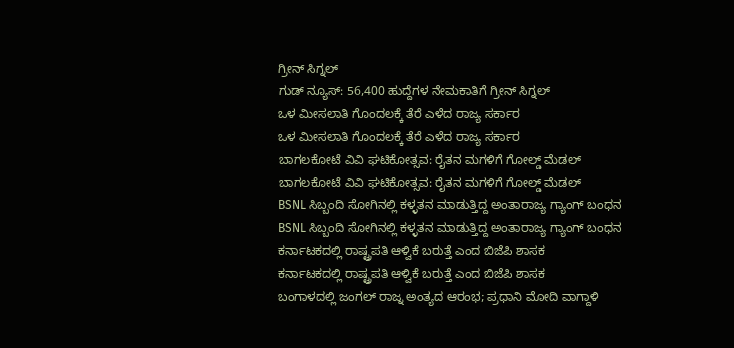ಗ್ರೀನ್ ಸಿಗ್ನಲ್
ಗುಡ್ ನ್ಯೂಸ್: 56,400 ಹುದ್ದೆಗಳ ನೇಮಕಾತಿಗೆ ಗ್ರೀನ್ ಸಿಗ್ನಲ್
ಒಳ ಮೀಸಲಾತಿ ಗೊಂದಲಕ್ಕೆ ತೆರೆ ಎಳೆದ ರಾಜ್ಯ ಸರ್ಕಾರ
ಒಳ ಮೀಸಲಾತಿ ಗೊಂದಲಕ್ಕೆ ತೆರೆ ಎಳೆದ ರಾಜ್ಯ ಸರ್ಕಾರ
ಬಾಗಲಕೋಟೆ ವಿವಿ ಘಟಿಕೋತ್ಸವ: ರೈತನ ಮಗಳಿಗೆ ಗೋಲ್ಡ್ ಮೆಡಲ್
ಬಾಗಲಕೋಟೆ ವಿವಿ ಘಟಿಕೋತ್ಸವ: ರೈತನ ಮಗಳಿಗೆ ಗೋಲ್ಡ್ ಮೆಡಲ್
BSNL ಸಿಬ್ಬಂದಿ ಸೋಗಿನಲ್ಲಿ ಕಳ್ಳತನ ಮಾಡುತ್ತಿದ್ದ ಅಂತಾರಾಜ್ಯ ಗ್ಯಾಂಗ್ ಬಂಧನ
BSNL ಸಿಬ್ಬಂದಿ ಸೋಗಿನಲ್ಲಿ ಕಳ್ಳತನ ಮಾಡುತ್ತಿದ್ದ ಅಂತಾರಾಜ್ಯ ಗ್ಯಾಂಗ್ ಬಂಧನ
ಕರ್ನಾಟಕದಲ್ಲಿ ರಾಷ್ಟ್ರಪತಿ ಆಳ್ವಿಕೆ ಬರುತ್ತೆ ಎಂದ ಬಿಜೆಪಿ ಶಾಸಕ
ಕರ್ನಾಟಕದಲ್ಲಿ ರಾಷ್ಟ್ರಪತಿ ಆಳ್ವಿಕೆ ಬರುತ್ತೆ ಎಂದ ಬಿಜೆಪಿ ಶಾಸಕ
ಬಂಗಾಳದಲ್ಲಿ ಜಂಗಲ್ ರಾಜ್ನ ಅಂತ್ಯದ ಆರಂಭ; ಪ್ರಧಾನಿ ಮೋದಿ ವಾಗ್ದಾಳಿ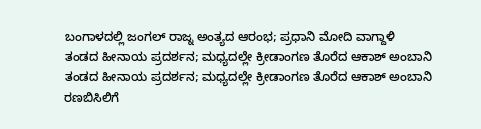ಬಂಗಾಳದಲ್ಲಿ ಜಂಗಲ್ ರಾಜ್ನ ಅಂತ್ಯದ ಆರಂಭ; ಪ್ರಧಾನಿ ಮೋದಿ ವಾಗ್ದಾಳಿ
ತಂಡದ ಹೀನಾಯ ಪ್ರದರ್ಶನ; ಮಧ್ಯದಲ್ಲೇ ಕ್ರೀಡಾಂಗಣ ತೊರೆದ ಆಕಾಶ್ ಅಂಬಾನಿ
ತಂಡದ ಹೀನಾಯ ಪ್ರದರ್ಶನ; ಮಧ್ಯದಲ್ಲೇ ಕ್ರೀಡಾಂಗಣ ತೊರೆದ ಆಕಾಶ್ ಅಂಬಾನಿ
ರಣಬಿಸಿಲಿಗೆ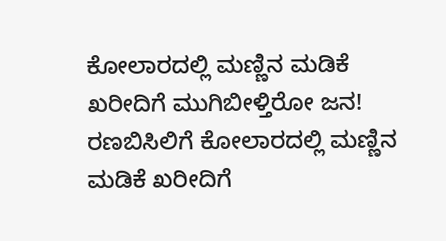ಕೋಲಾರದಲ್ಲಿ ಮಣ್ಣಿನ ಮಡಿಕೆ ಖರೀದಿಗೆ ಮುಗಿಬೀಳ್ತಿರೋ ಜನ!
ರಣಬಿಸಿಲಿಗೆ ಕೋಲಾರದಲ್ಲಿ ಮಣ್ಣಿನ ಮಡಿಕೆ ಖರೀದಿಗೆ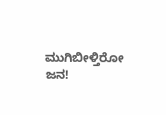ಮುಗಿಬೀಳ್ತಿರೋ ಜನ!